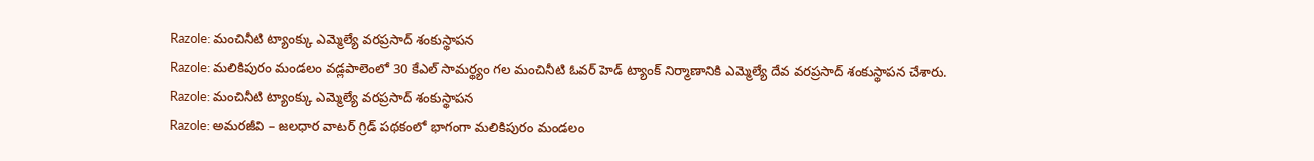Razole: మంచినీటి ట్యాంక్కు ఎమ్మెల్యే వరప్రసాద్ శంకుస్థాపన
Razole: మలికిపురం మండలం వడ్లపాలెంలో 30 కేఎల్ సామర్థ్యం గల మంచినీటి ఓవర్ హెడ్ ట్యాంక్ నిర్మాణానికి ఎమ్మెల్యే దేవ వరప్రసాద్ శంకుస్థాపన చేశారు.
Razole: మంచినీటి ట్యాంక్కు ఎమ్మెల్యే వరప్రసాద్ శంకుస్థాపన
Razole: అమరజీవి – జలధార వాటర్ గ్రిడ్ పథకంలో భాగంగా మలికిపురం మండలం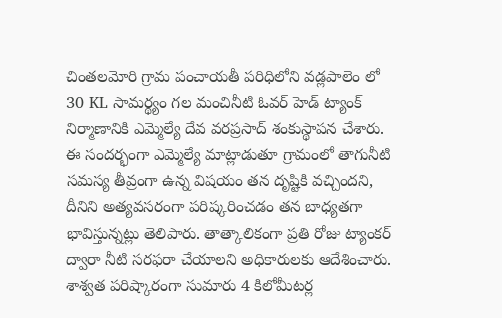చింతలమోరి గ్రామ పంచాయతీ పరిధిలోని వడ్లపాలెం లో 30 KL సామర్థ్యం గల మంచినీటి ఓవర్ హెడ్ ట్యాంక్ నిర్మాణానికి ఎమ్మెల్యే దేవ వరప్రసాద్ శంకుస్థాపన చేశారు.
ఈ సందర్భంగా ఎమ్మెల్యే మాట్లాడుతూ గ్రామంలో తాగునీటి సమస్య తీవ్రంగా ఉన్న విషయం తన దృష్టికి వచ్చిందని, దీనిని అత్యవసరంగా పరిష్కరించడం తన బాధ్యతగా భావిస్తున్నట్లు తెలిపారు. తాత్కాలికంగా ప్రతి రోజు ట్యాంకర్ ద్వారా నీటి సరఫరా చేయాలని అధికారులకు ఆదేశించారు.
శాశ్వత పరిష్కారంగా సుమారు 4 కిలోమీటర్ల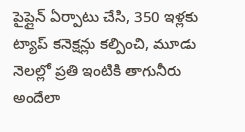పైప్లైన్ ఏర్పాటు చేసి, 350 ఇళ్లకు ట్యాప్ కనెక్షన్లు కల్పించి, మూడు నెలల్లో ప్రతి ఇంటికి తాగునీరు అందేలా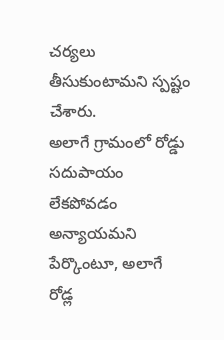చర్యలు తీసుకుంటామని స్పష్టం చేశారు.
అలాగే గ్రామంలో రోడ్డు సదుపాయం లేకపోవడం అన్యాయమని పేర్కొంటూ, అలాగే రోడ్ల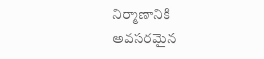నిర్మాణానికి అవసరమైన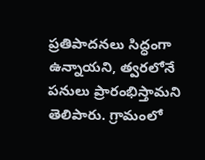ప్రతిపాదనలు సిద్ధంగా ఉన్నాయని, త్వరలోనే పనులు ప్రారంభిస్తామని తెలిపారు. గ్రామంలో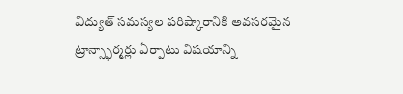విద్యుత్ సమస్యల పరిష్కారానికి అవసరమైన ట్రాన్స్ఫార్మర్లు ఏర్పాటు విషయాన్ని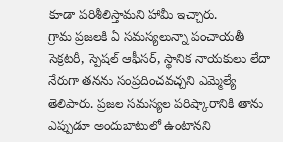కూడా పరిశీలిస్తామని హామీ ఇచ్చారు.
గ్రామ ప్రజలకి ఏ సమస్యలున్నా పంచాయతీ సెక్రటరీ, స్పెషల్ ఆఫీసర్, స్థానిక నాయకులు లేదా నేరుగా తనను సంప్రదించవచ్చని ఎమ్మెల్యే తెలిపారు. ప్రజల సమస్యల పరిష్కారానికి తాను ఎప్పుడూ అందుబాటులో ఉంటానని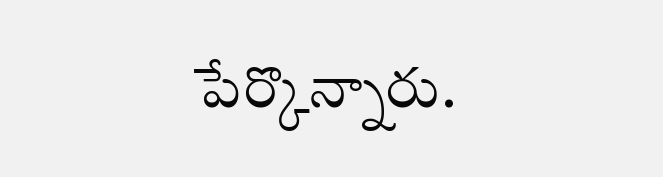పేర్కొన్నారు.